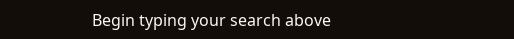Begin typing your search above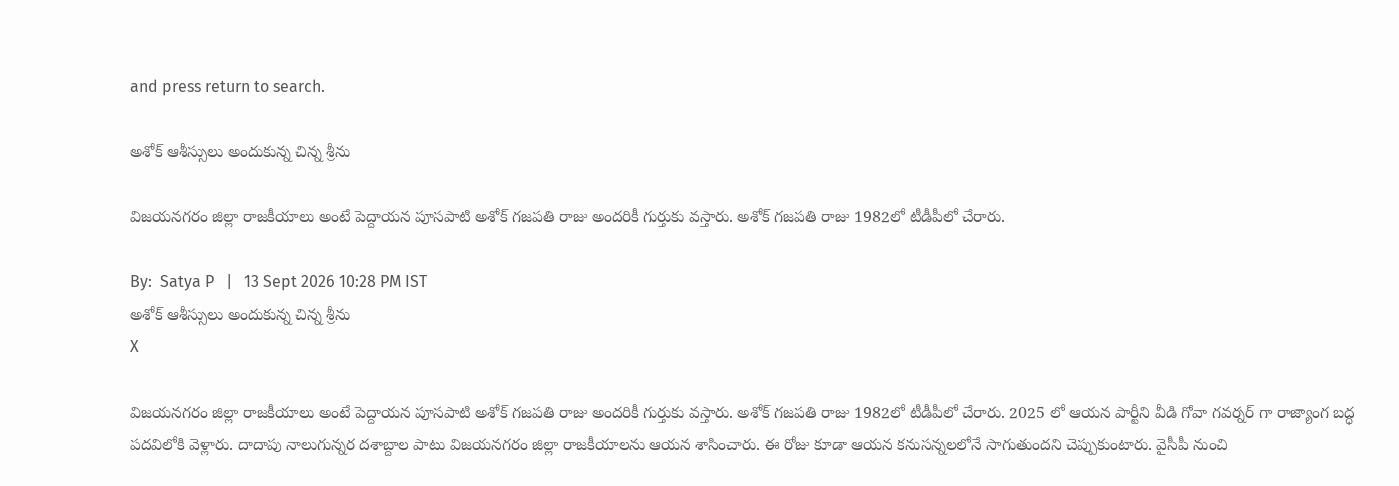and press return to search.

అశోక్ ఆశీస్సులు అందుకున్న చిన్న శ్రీను

విజయనగరం జిల్లా రాజకీయాలు అంటే పెద్దాయన పూసపాటి అశోక్ గజపతి రాజు అందరికీ గుర్తుకు వస్తారు. అశోక్ గజపతి రాజు 1982లో టీడీపీలో చేరారు.

By:  Satya P   |   13 Sept 2026 10:28 PM IST
అశోక్ ఆశీస్సులు అందుకున్న చిన్న శ్రీను
X

విజయనగరం జిల్లా రాజకీయాలు అంటే పెద్దాయన పూసపాటి అశోక్ గజపతి రాజు అందరికీ గుర్తుకు వస్తారు. అశోక్ గజపతి రాజు 1982లో టీడీపీలో చేరారు. 2025 లో ఆయన పార్టీని వీడి గోవా గవర్నర్ గా రాజ్యాంగ బద్ధ పదవిలోకి వెళ్లారు. దాదాపు నాలుగున్నర దశాబ్దాల పాటు విజయనగరం జిల్లా రాజకీయాలను ఆయన శాసించారు. ఈ రోజు కూడా ఆయన కనుసన్నలలోనే సాగుతుందని చెప్పుకుంటారు. వైసీపీ నుంచి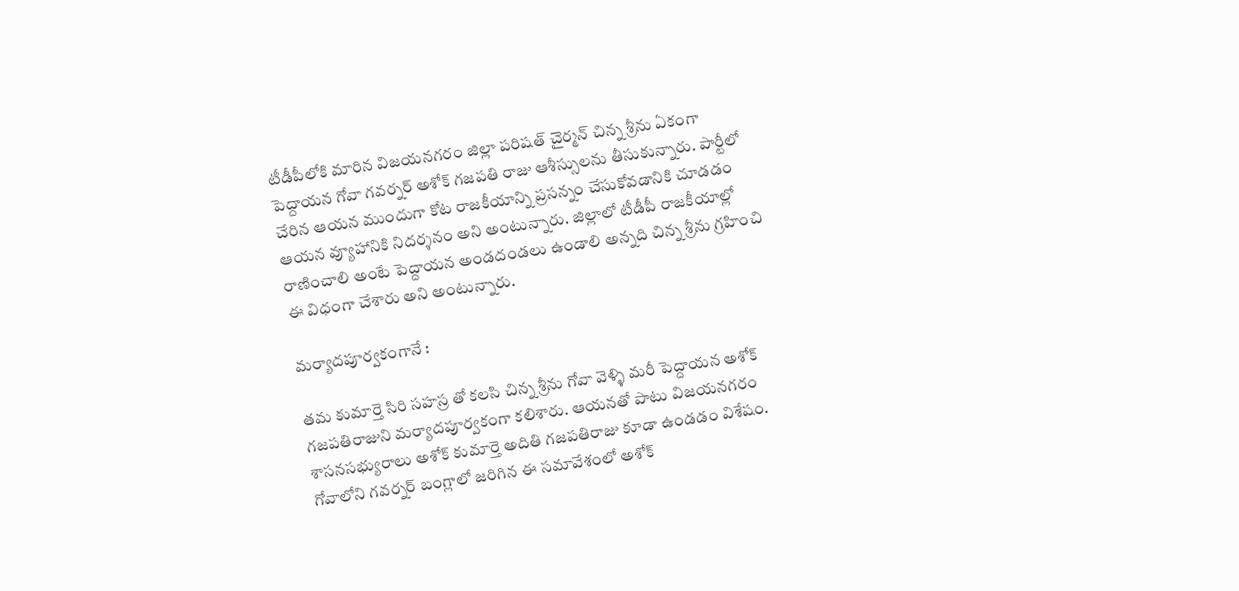టీడీపీలోకి మారిన విజయనగరం జిల్లా పరిషత్ చైర్మన్ చిన్న శ్రీను ఏకంగా పెద్దాయన గోవా గవర్నర్ అశోక్ గజపతి రాజు ఆశీస్సులను తీసుకున్నారు. పార్టీలో చేరిన ఆయన ముందుగా కోట రాజకీయాన్ని ప్రసన్నం చేసుకోవడానికి చూడడం ఆయన వ్యూహానికి నిదర్శనం అని అంటున్నారు. జిల్లాలో టీడీపీ రాజకీయాల్లో రాణించాలి అంటే పెద్దాయన అండదండలు ఉండాలి అన్నది చిన్న శ్రీను గ్రహించి ఈ విధంగా చేశారు అని అంటున్నారు.

మర్యాదపూర్వకంగానే :

తమ కుమార్తె సిరి సహస్ర తో కలసి చిన్న శ్రీను గోవా వెళ్ళి మరీ పెద్దాయన అశోక్ గజపతిరాజుని మర్యాదపూర్వకంగా కలిశారు. ఆయనతో పాటు విజయనగరం శాసనసభ్యురాలు అశోక్ కుమార్తె అదితి గజపతిరాజు కూడా ఉండడం విశేషం. గోవాలోని గవర్నర్ బంగ్లాలో జరిగిన ఈ సమావేశంలో అశోక్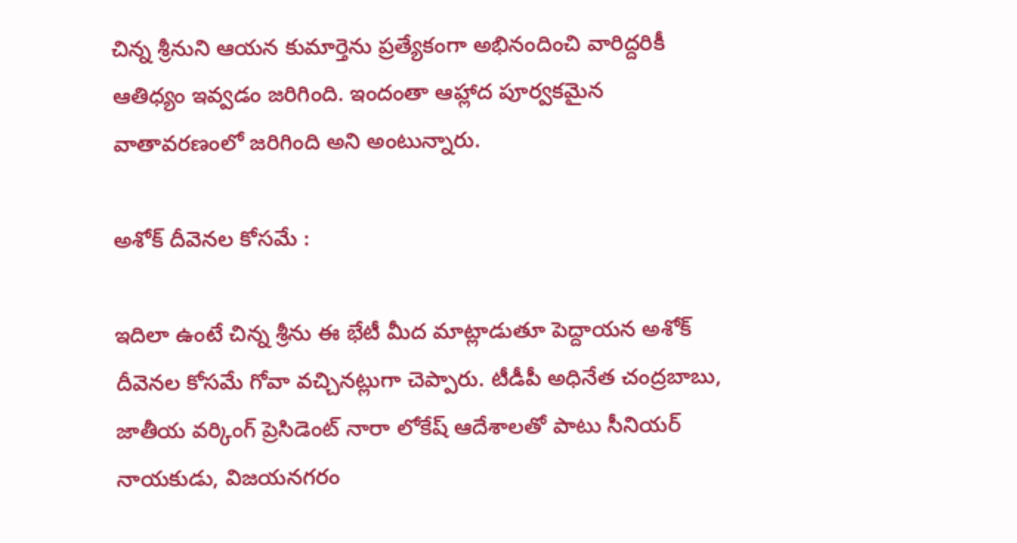చిన్న శ్రీనుని ఆయన కుమార్తెను ప్రత్యేకంగా అభినందించి వారిద్దరికీ ఆతిధ్యం ఇవ్వడం జరిగింది. ఇందంతా ఆహ్లాద పూర్వకమైన వాతావరణంలో జరిగింది అని అంటున్నారు.

అశోక్ దీవెనల కోసమే :

ఇదిలా ఉంటే చిన్న శ్రీను ఈ భేటీ మీద మాట్లాడుతూ పెద్దాయన అశోక్ దీవెనల కోసమే గోవా వచ్చినట్లుగా చెప్పారు. టీడీపీ అధినేత చంద్రబాబు, జాతీయ వర్కింగ్ ప్రెసిడెంట్ నారా లోకేష్ ఆదేశాలతో పాటు సీనియర్ నాయకుడు, విజయనగరం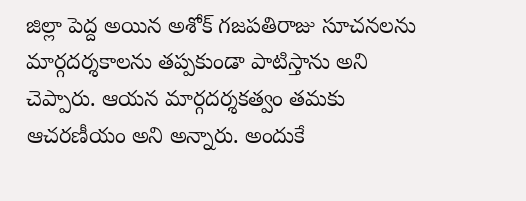జిల్లా పెద్ద అయిన అశోక్ గజపతిరాజు సూచనలను మార్గదర్శకాలను తప్పకుండా పాటిస్తాను అని చెప్పారు. ఆయన మార్గదర్శకత్వం తమకు ఆచరణీయం అని అన్నారు. అందుకే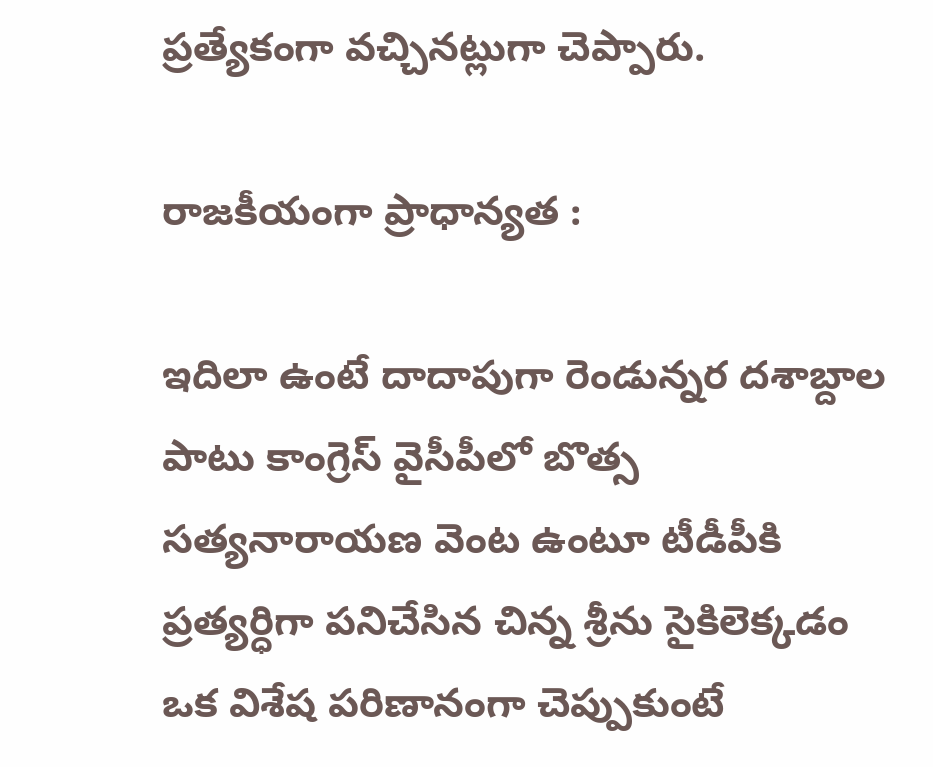ప్రత్యేకంగా వచ్చినట్లుగా చెప్పారు.

రాజకీయంగా ప్రాధాన్యత :

ఇదిలా ఉంటే దాదాపుగా రెండున్నర దశాబ్దాల పాటు కాంగ్రెస్ వైసీపీలో బొత్స సత్యనారాయణ వెంట ఉంటూ టీడీపీకి ప్రత్యర్ధిగా పనిచేసిన చిన్న శ్రీను సైకిలెక్కడం ఒక విశేష పరిణానంగా చెప్పుకుంటే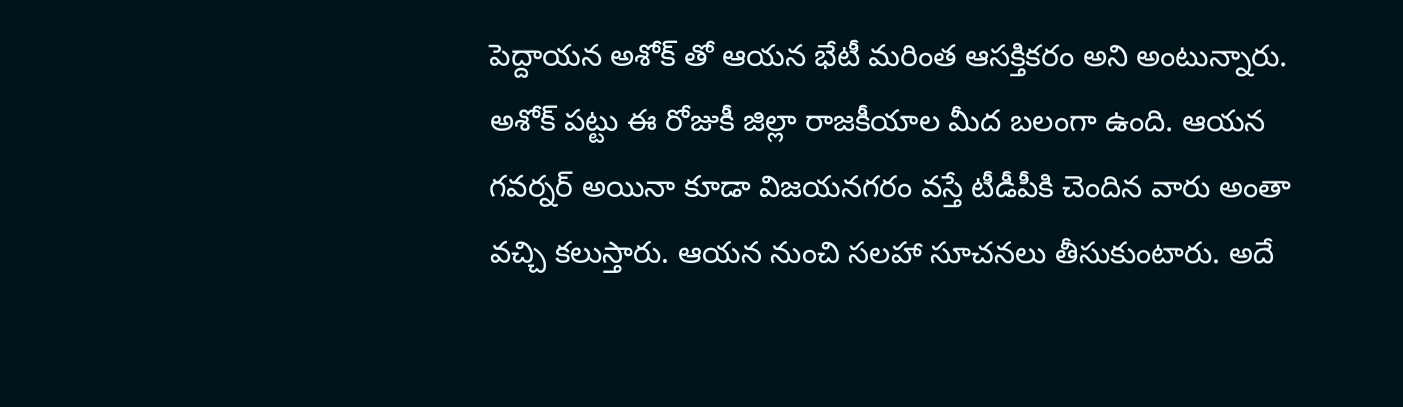పెద్దాయన అశోక్ తో ఆయన భేటీ మరింత ఆసక్తికరం అని అంటున్నారు. అశోక్ పట్టు ఈ రోజుకీ జిల్లా రాజకీయాల మీద బలంగా ఉంది. ఆయన గవర్నర్ అయినా కూడా విజయనగరం వస్తే టీడీపీకి చెందిన వారు అంతా వచ్చి కలుస్తారు. ఆయన నుంచి సలహా సూచనలు తీసుకుంటారు. అదే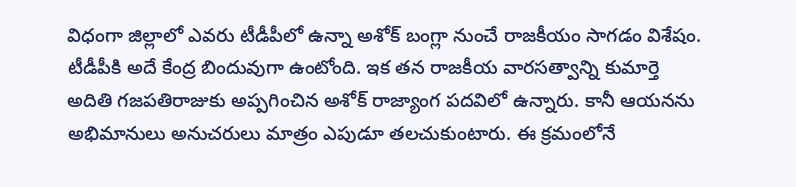విధంగా జిల్లాలో ఎవరు టీడీపీలో ఉన్నా అశోక్ బంగ్లా నుంచే రాజకీయం సాగడం విశేషం. టీడీపీకి అదే కేంద్ర బిందువుగా ఉంటోంది. ఇక తన రాజకీయ వారసత్వాన్ని కుమార్తె అదితి గజపతిరాజుకు అప్పగించిన అశోక్ రాజ్యాంగ పదవిలో ఉన్నారు. కానీ ఆయనను అభిమానులు అనుచరులు మాత్రం ఎపుడూ తలచుకుంటారు. ఈ క్రమంలోనే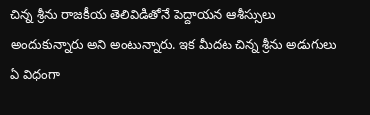చిన్న శ్రీను రాజకీయ తెలివిడితోనే పెద్దాయన ఆశీస్సులు అందుకున్నారు అని అంటున్నారు. ఇక మీదట చిన్న శ్రీను అడుగులు ఏ విధంగా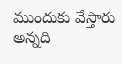ముందుకు వేస్తారు అన్నది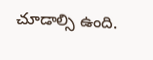చూడాల్సి ఉంది.